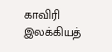காவிரி இலக்கியத்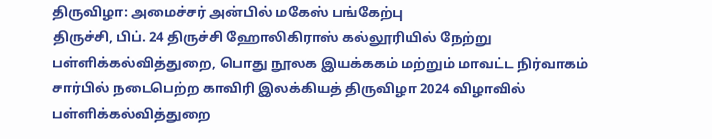திருவிழா: அமைச்சர் அன்பில் மகேஸ் பங்கேற்பு
திருச்சி, பிப். 24 திருச்சி ஹோலிகிராஸ் கல்லூரியில் நேற்று பள்ளிக்கல்வித்துறை, பொது நூலக இயக்ககம் மற்றும் மாவட்ட நிர்வாகம் சார்பில் நடைபெற்ற காவிரி இலக்கியத் திருவிழா 2024 விழாவில் பள்ளிக்கல்வித்துறை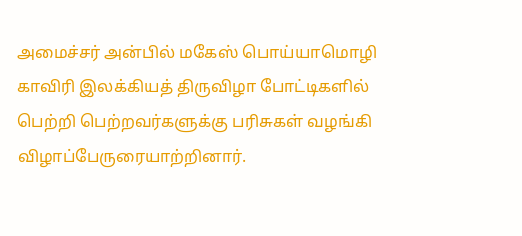அமைச்சர் அன்பில் மகேஸ் பொய்யாமொழி காவிரி இலக்கியத் திருவிழா போட்டிகளில் பெற்றி பெற்றவர்களுக்கு பரிசுகள் வழங்கி விழாப்பேருரையாற்றினார்.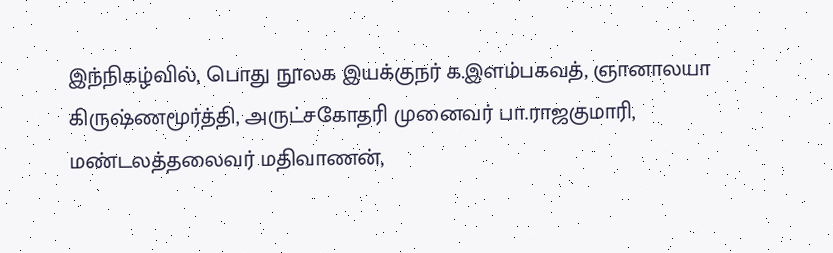இந்நிகழ்வில், பொது நூலக இயக்குநர் க.இளம்பகவத், ஞானாலயா கிருஷ்ணமூர்த்தி, அருட்சகோதரி முனைவர் பா.ராஜகுமாரி, மண்டலத்தலைவர் மதிவாணன்,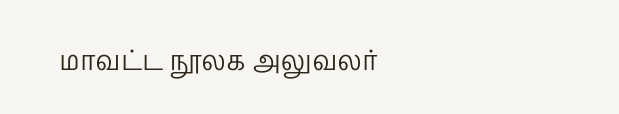மாவட்ட நூலக அலுவலர்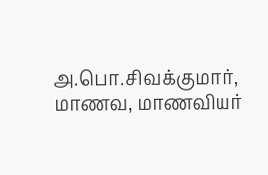அ.பொ.சிவக்குமார், மாணவ, மாணவியர்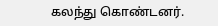கலந்து கொண்டனர்.